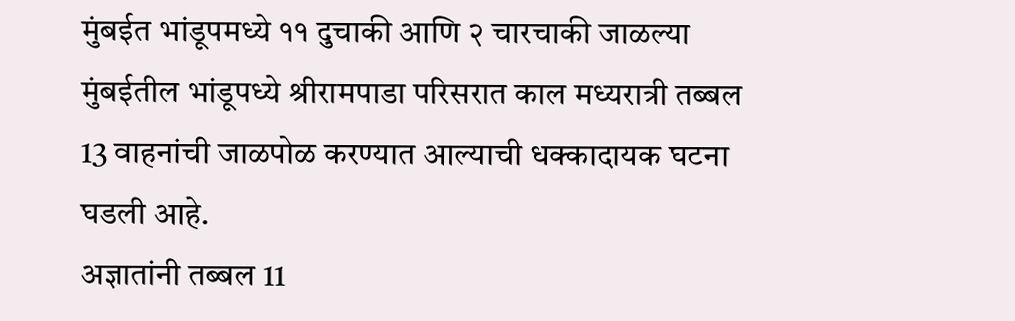मुंबईत भांडूपमध्ये ११ दुचाकी आणि २ चारचाकी जाळल्या
मुंबईतील भांडूपध्ये श्रीरामपाडा परिसरात काल मध्यरात्री तब्बल 13 वाहनांची जाळपोळ करण्यात आल्याची धक्कादायक घटना घडली आहे.
अज्ञातांनी तब्बल 11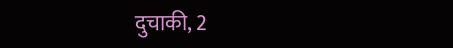दुचाकी, 2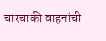चारचाकी वाहनांची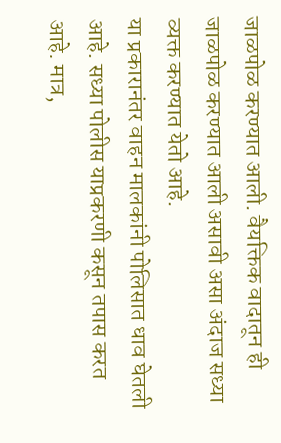जाळपोळ करण्यात आली. वैयक्तिक वादातून ही जाळपोळ करण्यात आली असावी असा अंदाज सध्या व्यक्त करण्यात येतो आहे.
या प्रकारानंतर वाहन मालकांनी पोलिसात धाव घेतली आहे. सध्या पोलीस याप्रकरणी कसून तपास करत आहे. मात्र,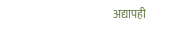अद्यापही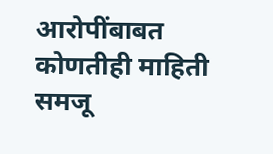आरोपींबाबत कोणतीही माहिती समजू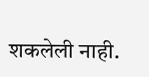शकलेली नाही.